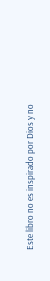Este libro no es inspirado por Dios y no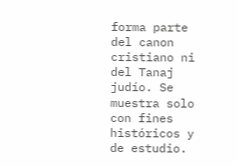forma parte del canon cristiano ni del Tanaj judío. Se muestra solo con fines históricos y de estudio.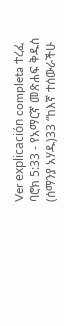Ver explicación completa ተረፈ ባሮክ 5:33 - የአማርኛ መጽሐፍ ቅዱስ (ሰማንያ አሃዱ)33 “ከእኛ ተሰውራችሁ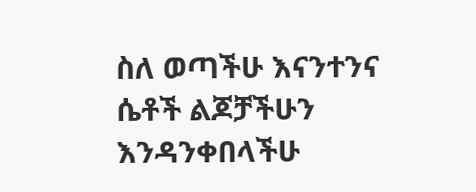ስለ ወጣችሁ እናንተንና ሴቶች ልጆቻችሁን እንዳንቀበላችሁ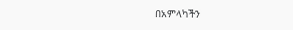በአምላካችን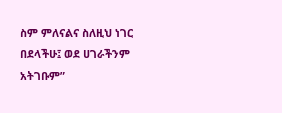ስም ምለናልና ስለዚህ ነገር በደላችሁ፤ ወደ ሀገራችንም አትገቡም”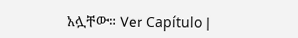አሏቸው። Ver Capítulo |